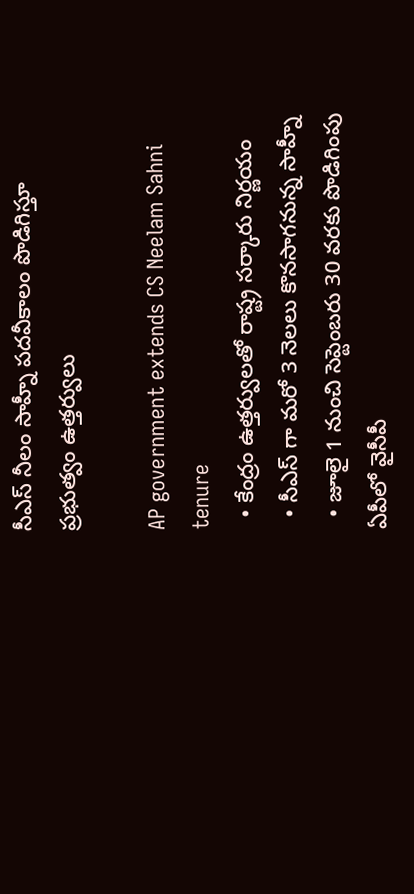సీఎస్ నీలం సాహ్నీ పదవీకాలం పొడిగిస్తూ ప్రభుత్వం ఉత్తర్వులు

AP government extends CS Neelam Sahni tenure
  • కేంద్రం ఉత్తర్వులతో రాష్ట్ర సర్కారు నిర్ణయం
  • సీఎస్ గా మరో 3 నెలలు కొనసాగనున్న సాహ్నీ
  • జూలై 1 నుంచి సెప్టెంబరు 30 వరకు పొడిగింపు
ఏపీలో వైసీపీ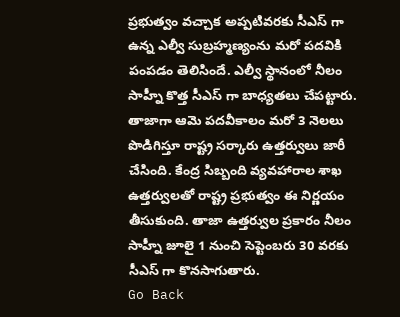ప్రభుత్వం వచ్చాక అప్పటివరకు సీఎస్ గా ఉన్న ఎల్వీ సుబ్రహ్మణ్యంను మరో పదవికి పంపడం తెలిసిందే. ఎల్వీ స్థానంలో నీలం సాహ్నీ కొత్త సీఎస్ గా బాధ్యతలు చేపట్టారు. తాజాగా ఆమె పదవీకాలం మరో 3 నెలలు పొడిగిస్తూ రాష్ట్ర సర్కారు ఉత్తర్వులు జారీ చేసింది. కేంద్ర సిబ్బంది వ్యవహారాల శాఖ ఉత్తర్వులతో రాష్ట్ర ప్రభుత్వం ఈ నిర్ణయం తీసుకుంది. తాజా ఉత్తర్వుల ప్రకారం నీలం సాహ్నీ జూలై 1 నుంచి సెప్టెంబరు 30 వరకు సీఎస్ గా కొనసాగుతారు.
Go Back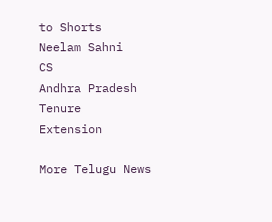to Shorts
Neelam Sahni
CS
Andhra Pradesh
Tenure
Extension

More Telugu News